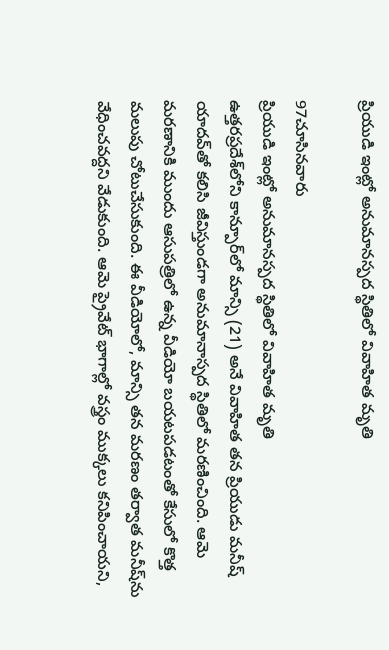ప్రియుడి ఇంట్లో అనుమానస్పద స్థితిలో వివాహిత మృతి

97చూసినవారు
ప్రియుడి ఇంట్లో అనుమానస్పద స్థితిలో వివాహిత మృతి
ఉత్తరప్రదేశ్‌లోని కాన్పూర్‌లో మాన్సి (21) అనే వివాహిత తన ప్రియుడు మనీష్ యాదవ్‌తో కలిసి జీవిస్తుండగా అనుమానాస్పద స్థితిలో మరణించింది. ఆమె మరణానికి ముందు ఆసుపత్రిలో ఉన్న వీడియో బయటపడటంతో కేసులో కొత్త మలుపు చోటుచేసుకుంది. ఈ వీడియోలో, మాన్సి తన మరణం తర్వాత మనీష్‌ను వేధించవద్దని వేడుకుంది. ఆమె ప్రైవేట్ భాగాల్లో వస్త్రం ముక్కలు కనిపించాయని,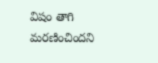విషం తాగి మరణించిందని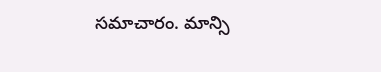సమాచారం. మాన్సి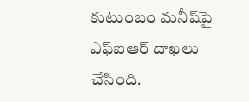కుటుంబం మనీష్‌పై ఎఫ్‌ఐఆర్ దాఖలు చేసింది.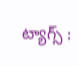ట్యాగ్స్ :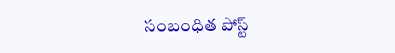సంబంధిత పోస్ట్